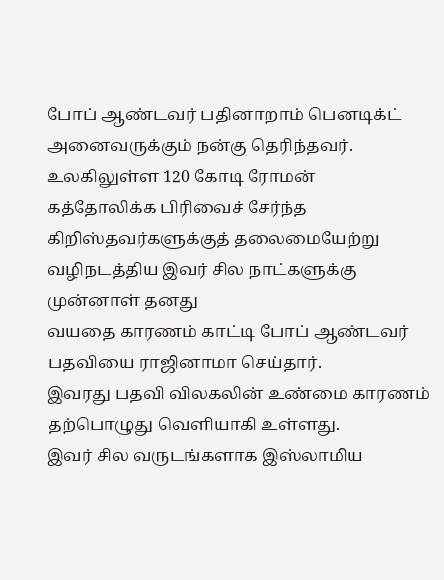போப் ஆண்டவர் பதினாறாம் பெனடிக்ட் அனைவருக்கும் நன்கு தெரிந்தவர். உலகிலுள்ள 120 கோடி ரோமன்
கத்தோலிக்க பிரிவைச் சேர்ந்த கிறிஸ்தவர்களுக்குத் தலைமையேற்று வழிநடத்திய இவர் சில நாட்களுக்கு முன்னாள் தனது
வயதை காரணம் காட்டி போப் ஆண்டவர் பதவியை ராஜினாமா செய்தார்.
இவரது பதவி விலகலின் உண்மை காரணம் தற்பொழுது வெளியாகி உள்ளது.
இவர் சில வருடங்களாக இஸ்லாமிய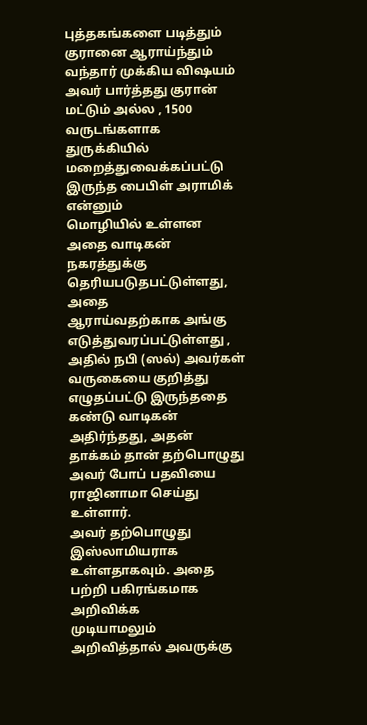புத்தகங்களை படித்தும் குரானை ஆராய்ந்தும்
வந்தார் முக்கிய விஷயம் அவர் பார்த்தது குரான் மட்டும் அல்ல , 1500
வருடங்களாக துருக்கியில் மறைத்துவைக்கப்பட்டு இருந்த பைபிள் அராமிக் என்னும்
மொழியில் உள்ளன அதை வாடிகன் நகரத்துக்கு தெரியபடுதபட்டுள்ளது, அதை
ஆராய்வதற்காக அங்கு எடுத்துவரப்பட்டுள்ளது , அதில் நபி (ஸல்) அவர்கள்
வருகையை குறித்து எழுதப்பட்டு இருந்ததை கண்டு வாடிகன் அதிர்ந்தது, அதன்
தாக்கம் தான் தற்பொழுது அவர் போப் பதவியை ராஜினாமா செய்து உள்ளார்.
அவர் தற்பொழுது இஸ்லாமியராக உள்ளதாகவும். அதை பற்றி பகிரங்கமாக அறிவிக்க
முடியாமலும் அறிவித்தால் அவருக்கு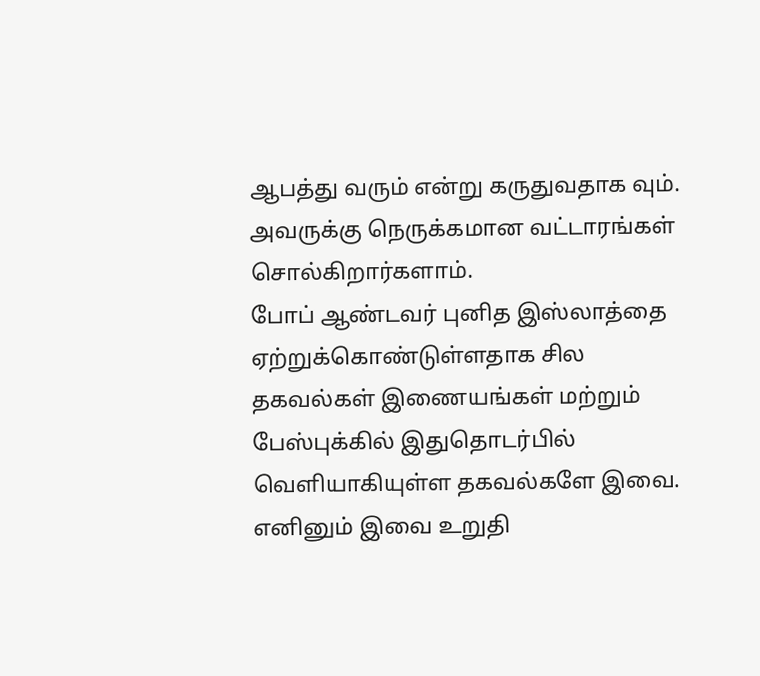ஆபத்து வரும் என்று கருதுவதாக வும்.
அவருக்கு நெருக்கமான வட்டாரங்கள் சொல்கிறார்களாம்.
போப் ஆண்டவர் புனித இஸ்லாத்தை ஏற்றுக்கொண்டுள்ளதாக சில தகவல்கள் இணையங்கள் மற்றும் பேஸ்புக்கில் இதுதொடர்பில் வெளியாகியுள்ள தகவல்களே இவை. எனினும் இவை உறுதி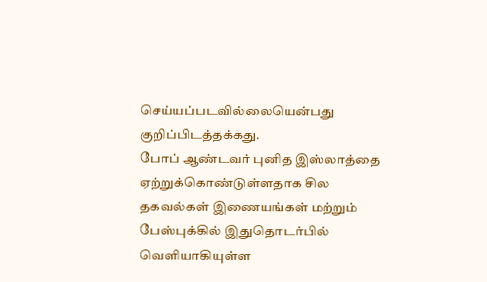செய்யப்படவில்லையென்பது குறிப்பிடத்தக்கது.
போப் ஆண்டவர் புனித இஸ்லாத்தை ஏற்றுக்கொண்டுள்ளதாக சில தகவல்கள் இணையங்கள் மற்றும் பேஸ்புக்கில் இதுதொடர்பில் வெளியாகியுள்ள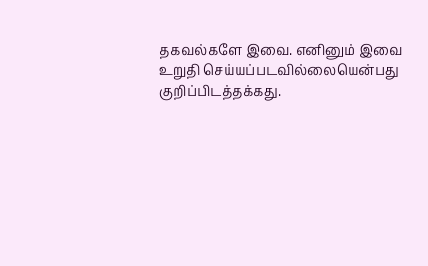தகவல்களே இவை. எனினும் இவை உறுதி செய்யப்படவில்லையென்பது குறிப்பிடத்தக்கது.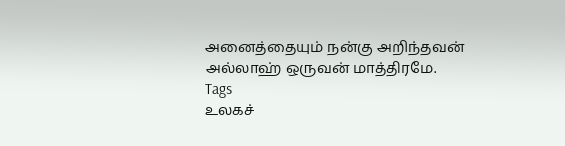அனைத்தையும் நன்கு அறிந்தவன் அல்லாஹ் ஒருவன் மாத்திரமே.
Tags
உலகச்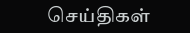செய்திகள்